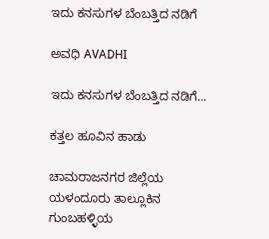ಇದು ಕನಸುಗಳ ಬೆಂಬತ್ತಿದ ನಡಿಗೆ‍

ಅವಧಿ AVADHI

ಇದು ಕನಸುಗಳ ಬೆಂಬತ್ತಿದ ನಡಿಗೆ...

ಕತ್ತಲ ಹೂವಿನ ಹಾಡು

ಚಾಮರಾಜನಗರ ಜಿಲ್ಲೆಯ ಯಳಂದೂರು ತಾಲ್ಲೂಕಿನ ಗುಂಬಹಳ್ಳಿಯ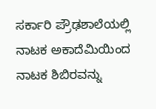ಸರ್ಕಾರಿ ಪ್ರೌಢಶಾಲೆಯಲ್ಲಿ ನಾಟಕ ಅಕಾದೆಮಿಯಿಂದ ನಾಟಕ ಶಿಬಿರವನ್ನು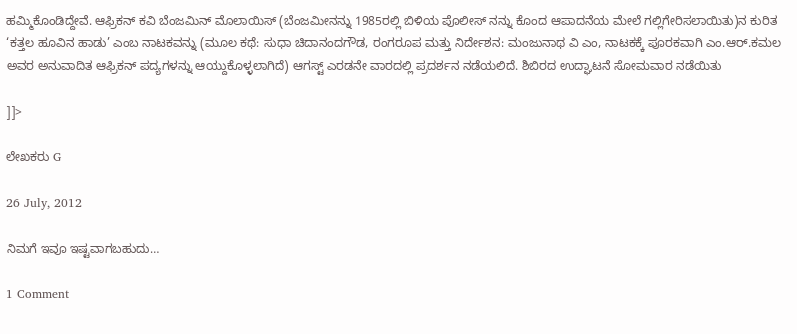ಹಮ್ಮಿಕೊಂಡಿದ್ದೇವೆ. ಆಫ್ರಿಕನ್ ಕವಿ ಬೆಂಜಮಿನ್ ಮೊಲಾಯಿಸ್ (ಬೆಂಜಮೀನನ್ನು 1985ರಲ್ಲಿ ಬಿಳಿಯ ಪೊಲೀಸ್ ನನ್ನು ಕೊಂದ ಆಪಾದನೆಯ ಮೇಲೆ ಗಲ್ಲಿಗೇರಿಸಲಾಯಿತು)ನ ಕುರಿತ ‘ಕತ್ತಲ ಹೂವಿನ ಹಾಡು’ ಎಂಬ ನಾಟಕವನ್ನು (ಮೂಲ ಕಥೆ: ಸುಧಾ ಚಿದಾನಂದಗೌಡ, ರಂಗರೂಪ ಮತ್ತು ನಿರ್ದೇಶನ: ಮಂಜುನಾಥ ವಿ ಎಂ, ನಾಟಕಕ್ಕೆ ಪೂರಕವಾಗಿ ಎಂ.ಆರ್.ಕಮಲ ಅವರ ಅನುವಾದಿತ ಆಫ್ರಿಕನ್ ಪದ್ಯಗಳನ್ನು ಆಯ್ದುಕೊಳ್ಳಲಾಗಿದೆ) ಆಗಸ್ಟ್ ಎರಡನೇ ವಾರದಲ್ಲಿ ಪ್ರದರ್ಶನ ನಡೆಯಲಿದೆ. ಶಿಬಿರದ ಉದ್ಘಾಟನೆ ಸೋಮವಾರ ನಡೆಯಿತು

]]>

ಲೇಖಕರು G

26 July, 2012

ನಿಮಗೆ ಇವೂ ಇಷ್ಟವಾಗಬಹುದು…

1 Comment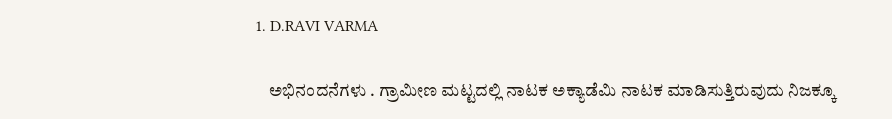1. D.RAVI VARMA

    ಅಭಿನಂದನೆಗಳು . ಗ್ರಾಮೀಣ ಮಟ್ಟದಲ್ಲಿ ನಾಟಕ ಅಕ್ಯಾಡೆಮಿ ನಾಟಕ ಮಾಡಿಸುತ್ತಿರುವುದು ನಿಜಕ್ಕೂ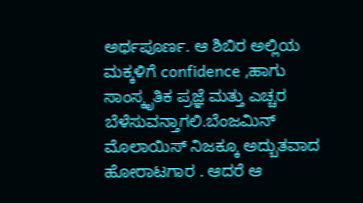ಅರ್ಥಪೂರ್ಣ. ಆ ಶಿಬಿರ ಅಲ್ಲಿಯ ಮಕ್ಕಳಿಗೆ confidence ,ಹಾಗು ಸಾಂಸ್ಕೃತಿಕ ಪ್ರಜ್ಞೆ ಮತ್ತು ಎಚ್ಚರ ಬೆಳೆಸುವನ್ತಾಗಲಿ.ಬೆಂಜಮಿನ್ ಮೊಲಾಯಿಸ್ ನಿಜಕ್ಕೂ ಅದ್ಬುತವಾದ ಹೋರಾಟಗಾರ . ಆದರೆ ಆ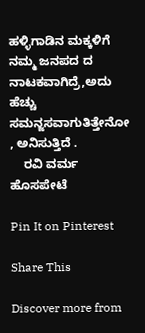ಹಳ್ಳಿಗಾಡಿನ ಮಕ್ಕಳಿಗೆ ನಮ್ಮ ಜನಪದ ದ ನಾಟಕವಾಗಿದ್ರೆ,ಅದು ಹೆಚ್ಚು ಸಮನ್ಜಸವಾಗುತಿತ್ತೇನೋ , ಅನಿಸುತ್ತಿದೆ .
    ರವಿ ವರ್ಮ ಹೊಸಪೇಟೆ

Pin It on Pinterest

Share This

Discover more from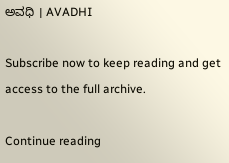ಅವಧಿ । AVADHI

Subscribe now to keep reading and get access to the full archive.

Continue reading